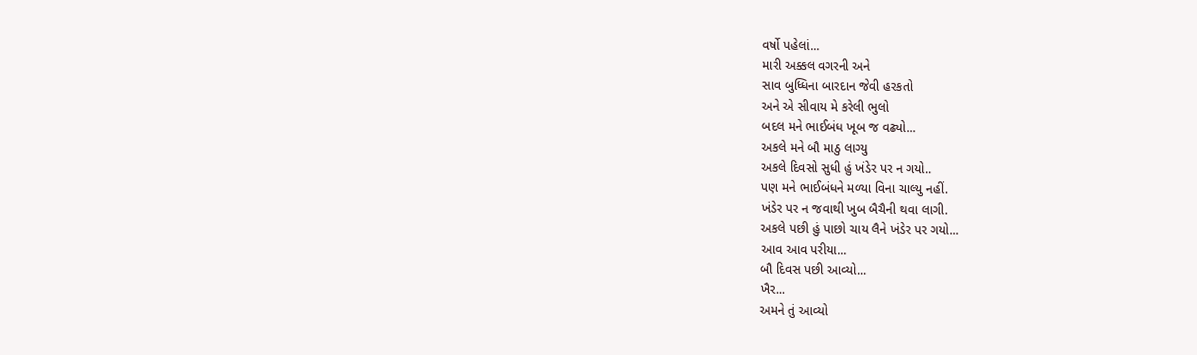વર્ષો પહેલાં...
મારી અક્કલ વગરની અને
સાવ બુધ્ધિના બારદાન જેવી હરકતો
અને એ સીવાય મે કરેલી ભુલો
બદલ મને ભાઈબંધ ખૂબ જ વઢ્યો...
અકલે મને બૌ માઠુ લાગ્યુ
અકલે દિવસો સુધી હું ખંડેર પર ન ગયો..
પણ મને ભાઈબંધને મળ્યા વિના ચાલ્યુ નહીં.
ખંડેર પર ન જવાથી ખુબ બૈચૈની થવા લાગી.
અકલે પછી હું પાછો ચાય લૈને ખંડેર પર ગયો...
આવ આવ પરીયા...
બૌ દિવસ પછી આવ્યો...
ખૈર...
અમને તું આવ્યો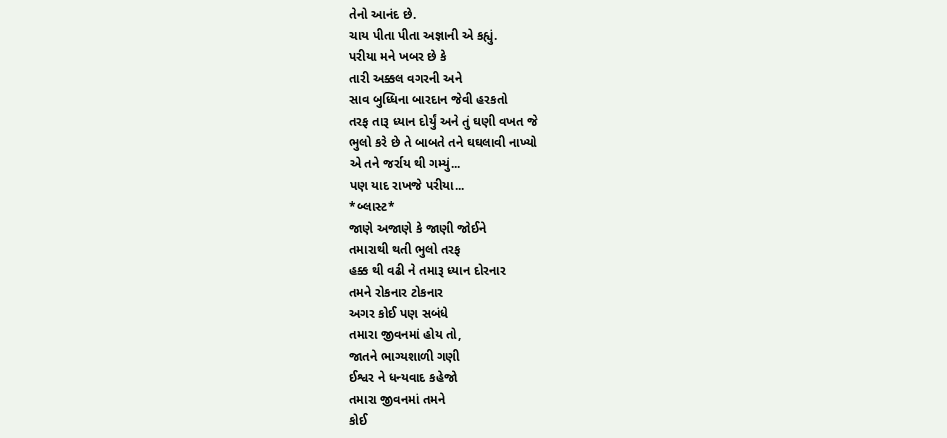તેનો આનંદ છે.
ચાય પીતા પીતા અજ્ઞાની એ કહ્યું.
પરીયા મને ખબર છે કે
તારી અક્કલ વગરની અને
સાવ બુધ્ધિના બારદાન જેવી હરકતો
તરફ તારૂ ધ્યાન દોર્યું અને તું ઘણી વખત જે
ભુલો કરે છે તે બાબતે તને ઘઘલાવી નાખ્યો
એ તને જર્રાય થી ગમ્યું...
પણ યાદ રાખજે પરીયા...
*બ્લાસ્ટ*
જાણે અજાણે કે જાણી જોઈને
તમારાથી થતી ભુલો તરફ
હક્ક થી વઢી ને તમારૂ ધ્યાન દોરનાર
તમને રોકનાર ટોકનાર
અગર કોઈ પણ સબંધે
તમારા જીવનમાં હોય તો,
જાતને ભાગ્યશાળી ગણી
ઈશ્વર ને ધન્યવાદ કહેજો
તમારા જીવનમાં તમને
કોઈ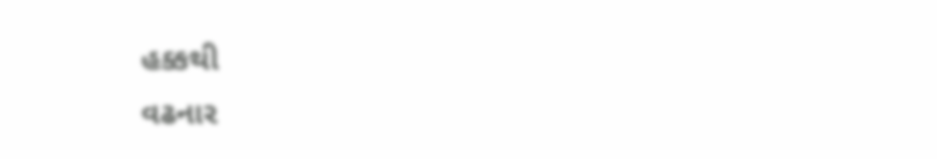હક્કથી
વઢનાર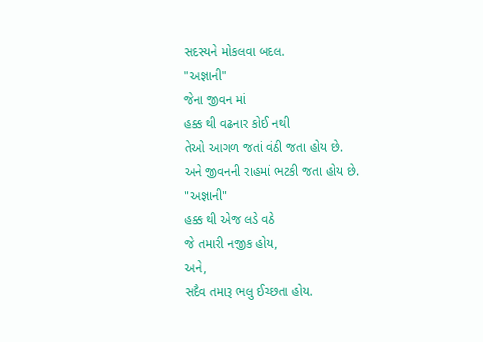સદસ્યને મોકલવા બદલ.
"અજ્ઞાની"
જેના જીવન માં
હક્ક થી વઢનાર કોઈ નથી
તેઓ આગળ જતાં વંઠી જતા હોય છે.
અને જીવનની રાહમાં ભટકી જતા હોય છે.
"અજ્ઞાની"
હક્ક થી એજ લડે વઠે
જે તમારી નજીક હોય,
અને,
સદૈવ તમારૂ ભલુ ઈચ્છતા હોય.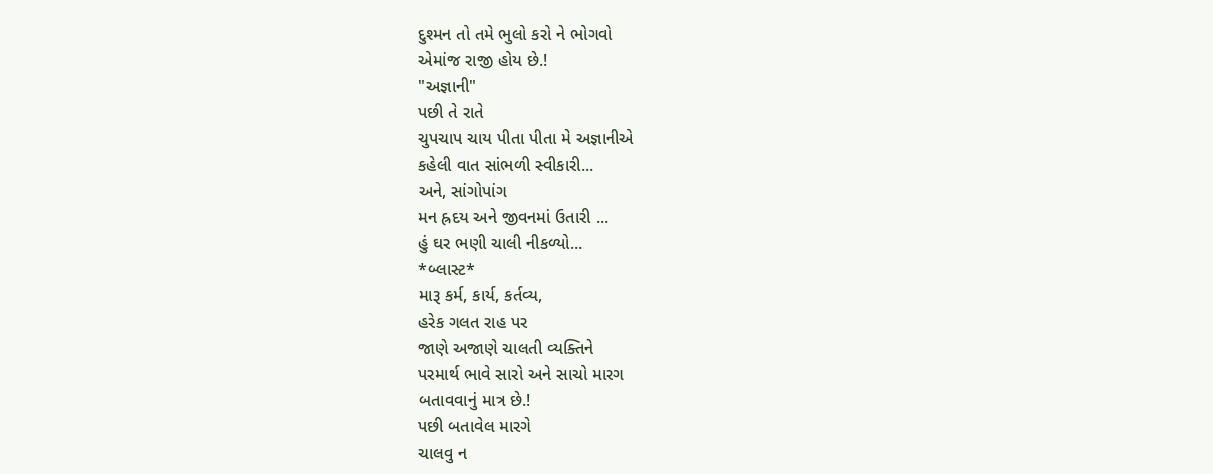દુશ્મન તો તમે ભુલો કરો ને ભોગવો
એમાંજ રાજી હોય છે.!
"અજ્ઞાની"
પછી તે રાતે
ચુપચાપ ચાય પીતા પીતા મે અજ્ઞાનીએ
કહેલી વાત સાંભળી સ્વીકારી...
અને, સાંગોપાંગ
મન હ્રદય અને જીવનમાં ઉતારી ...
હું ઘર ભણી ચાલી નીકળ્યો...
*બ્લાસ્ટ*
મારૂ કર્મ, કાર્ય, કર્તવ્ય,
હરેક ગલત રાહ પર
જાણે અજાણે ચાલતી વ્યક્તિને
પરમાર્થ ભાવે સારો અને સાચો મારગ
બતાવવાનું માત્ર છે.!
પછી બતાવેલ મારગે
ચાલવુ ન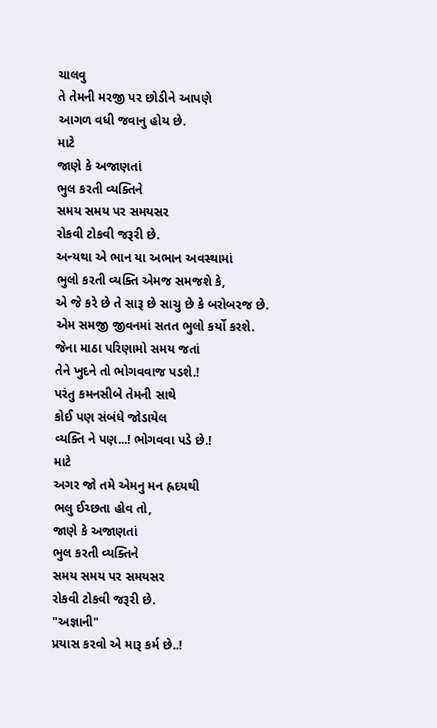ચાલવુ
તે તેમની મરજી પર છોડીને આપણે
આગળ વધી જવાનુ હોય છે.
માટે
જાણે કે અજાણતાં
ભુલ કરતી વ્યક્તિને
સમય સમય પર સમયસર
રોકવી ટોકવી જરૂરી છે.
અન્યથા એ ભાન યા અભાન અવસ્થામાં
ભુલો કરતી વ્યક્તિ એમજ સમજશે કે,
એ જે કરે છે તે સારૂ છે સાચુ છે કે બરોબરજ છે.
એમ સમજી જીવનમાં સતત ભુલો કર્યો કરશે.
જેના માઠા પરિણામો સમય જતાં
તેને ખુદને તો ભોગવવાજ પડશે.!
પરંતુ કમનસીબે તેમની સાથે
કોઈ પણ સંબંધે જોડાયેલ
વ્યક્તિ ને પણ...! ભોગવવા પડે છે.!
માટે
અગર જો તમે એમનુ મન હ્રદયથી
ભલુ ઈચ્છતા હોવ તો,
જાણે કે અજાણતાં
ભુલ કરતી વ્યક્તિને
સમય સમય પર સમયસર
રોકવી ટોકવી જરૂરી છે.
"અજ્ઞાની"
પ્રયાસ કરવો એ મારૂ કર્મ છે..!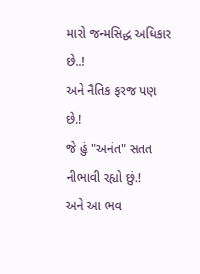મારો જન્મસિદ્ધ અધિકાર છે..!
અને નૈતિક ફરજ પણ છે.!
જે હું "અનંત" સતત નીભાવી રહ્યો છું.!
અને આ ભવ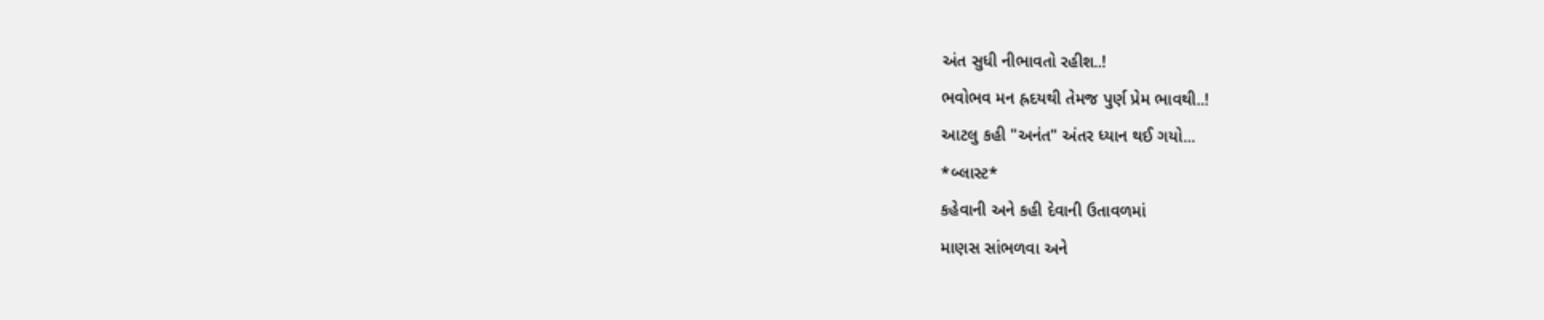અંત સુધી નીભાવતો રહીશ..!
ભવોભવ મન હ્રદયથી તેમજ પુર્ણ પ્રેમ ભાવથી..!
આટલુ કહી "અનંત" અંતર ધ્યાન થઈ ગયો...
*બ્લાસ્ટ*
કહેવાની અને કહી દેવાની ઉતાવળમાં
માણસ સાંભળવા અને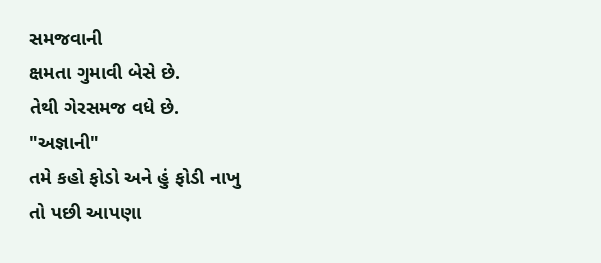સમજવાની
ક્ષમતા ગુમાવી બેસે છે.
તેથી ગેરસમજ વધે છે.
"અજ્ઞાની"
તમે કહો ફોડો અને હું ફોડી નાખુ
તો પછી આપણા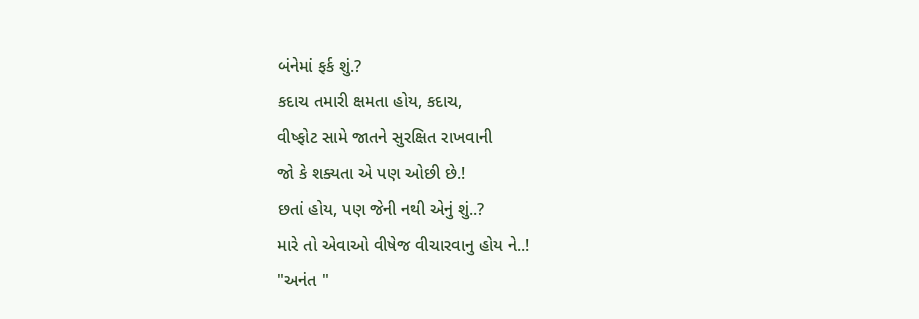બંનેમાં ફર્ક શું.?
કદાચ તમારી ક્ષમતા હોય, કદાચ,
વીષ્ફોટ સામે જાતને સુરક્ષિત રાખવાની
જો કે શક્યતા એ પણ ઓછી છે.!
છતાં હોય, પણ જેની નથી એનું શું..?
મારે તો એવાઓ વીષેજ વીચારવાનુ હોય ને..!
"અનંત "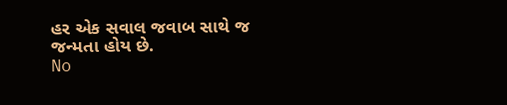હર એક સવાલ જવાબ સાથે જ જન્મતા હોય છે.
No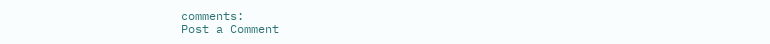comments:
Post a Comment